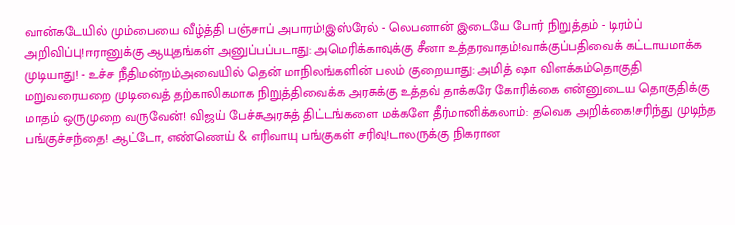வான்கடேயில் மும்பையை வீழ்த்தி பஞ்சாப் அபாரம்!இஸ்ரேல் - லெபனான் இடையே போர் நிறுத்தம் - டிரம்ப் அறிவிப்பு!ஈரானுக்கு ஆயுதங்கள் அனுப்பப்படாது: அமெரிக்காவுக்கு சீனா உத்தரவாதம்!வாக்குப்பதிவைக் கட்டாயமாக்க முடியாது! - உச்ச நீதிமன்றம்அவையில் தென் மாநிலங்களின் பலம் குறையாது: அமித் ஷா விளக்கம்தொகுதி மறுவரையறை முடிவைத் தற்காலிகமாக நிறுத்திவைக்க அரசுக்கு உத்தவ் தாக்கரே கோரிக்கை என்னுடைய தொகுதிக்கு மாதம் ஒருமுறை வருவேன்! விஜய் பேச்சுஅரசுத் திட்டங்களை மக்களே தீர்மானிக்கலாம்: தவெக அறிக்கை!சரிந்து முடிந்த பங்குச்சந்தை! ஆட்டோ, எண்ணெய் & எரிவாயு பங்குகள் சரிவு!டாலருக்கு நிகரான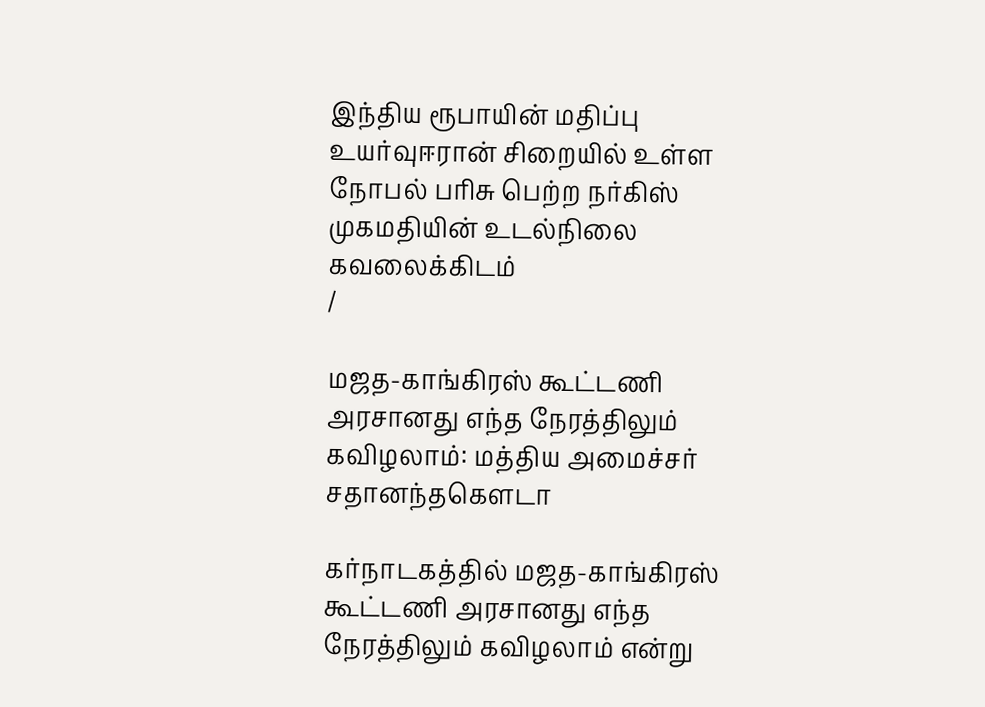இந்திய ரூபாயின் மதிப்பு உயர்வுஈரான் சிறையில் உள்ள நோபல் பரிசு பெற்ற நர்கிஸ் முகமதியின் உடல்நிலை கவலைக்கிடம்
/

மஜத-காங்கிரஸ் கூட்டணி அரசானது எந்த நேரத்திலும் கவிழலாம்: மத்திய அமைச்சர் சதானந்தகெளடா

கர்நாடகத்தில் மஜத-காங்கிரஸ் கூட்டணி அரசானது எந்த நேரத்திலும் கவிழலாம் என்று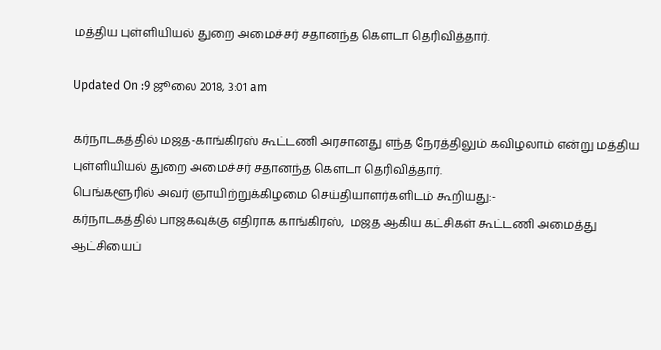மத்திய புள்ளியியல் துறை அமைச்சர் சதானந்த கெளடா தெரிவித்தார்.

Updated On :9 ஜூலை 2018, 3:01 am

கர்நாடகத்தில் மஜத-காங்கிரஸ் கூட்டணி அரசானது எந்த நேரத்திலும் கவிழலாம் என்று மத்திய புள்ளியியல் துறை அமைச்சர் சதானந்த கெளடா தெரிவித்தார்.
பெங்களூரில் அவர் ஞாயிற்றுக்கிழமை செய்தியாளர்களிடம் கூறியது:-
கர்நாடகத்தில் பாஜகவுக்கு எதிராக காங்கிரஸ்,  மஜத ஆகிய கட்சிகள் கூட்டணி அமைத்து ஆட்சியைப்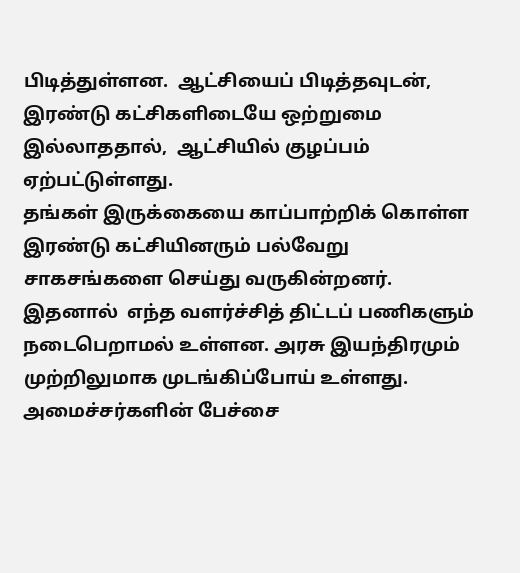பிடித்துள்ளன.  ஆட்சியைப் பிடித்தவுடன்,  இரண்டு கட்சிகளிடையே ஒற்றுமை இல்லாததால்,  ஆட்சியில் குழப்பம் ஏற்பட்டுள்ளது.
தங்கள் இருக்கையை காப்பாற்றிக் கொள்ள இரண்டு கட்சியினரும் பல்வேறு சாகசங்களை செய்து வருகின்றனர்.  இதனால்  எந்த வளர்ச்சித் திட்டப் பணிகளும் நடைபெறாமல் உள்ளன. அரசு இயந்திரமும் முற்றிலுமாக முடங்கிப்போய் உள்ளது.
அமைச்சர்களின் பேச்சை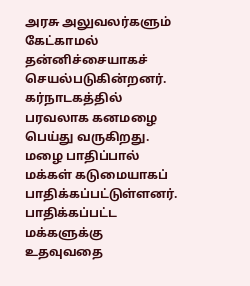அரசு அலுவலர்களும் கேட்காமல் தன்னிச்சையாகச் செயல்படுகின்றனர்.
கர்நாடகத்தில் பரவலாக கனமழை பெய்து வருகிறது. மழை பாதிப்பால் மக்கள் கடுமையாகப் பாதிக்கப்பட்டுள்ளனர். பாதிக்கப்பட்ட மக்களுக்கு உதவுவதை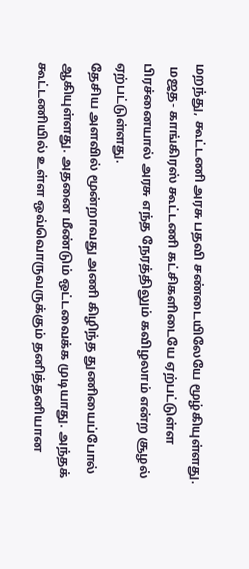மறந்து, கூட்டணி அரசு பதவி சண்டையிலேயே மூழ்கியுள்ளது.
 மஜத- காங்கிரஸ் கூட்டணி கட்சிகளிடையே ஏற்பட்டுள்ள பிரச்னையால் அரசு எந்த நேரத்திலும் கவிழலாம் என்ற சூழல் ஏற்பட்டுள்ளது.
தேசிய அளவில் மூன்றாவது அணி கிழிந்த துணியைப்போல் ஆகியுள்ளது. அதனை மீண்டும் ஒட்டவைக்க முடியாது. அந்தக் கூட்டணியில் உள்ள ஒவ்வொருவருக்கும் தனித்தனியான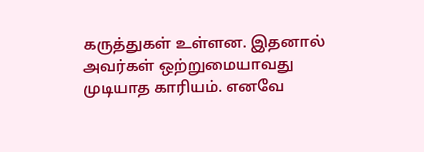கருத்துகள் உள்ளன. இதனால் அவர்கள் ஒற்றுமையாவது முடியாத காரியம். எனவே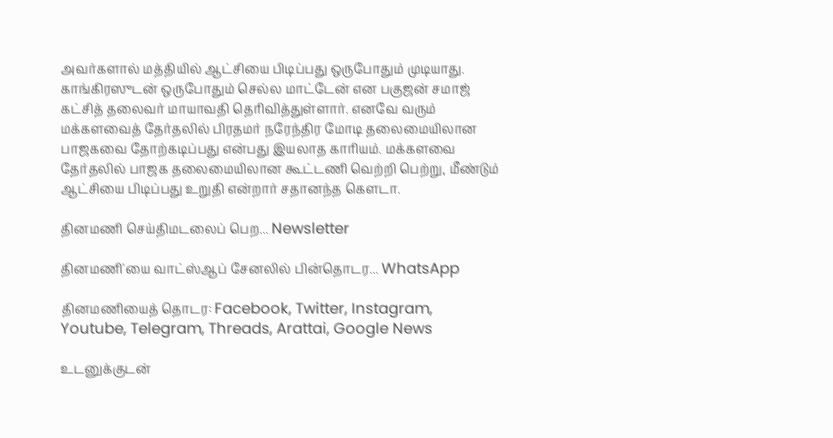அவர்களால் மத்தியில் ஆட்சியை பிடிப்பது ஒருபோதும் முடியாது.
காங்கிரஸுடன் ஒருபோதும் செல்ல மாட்டேன் என பகுஜன் சமாஜ் கட்சித் தலைவர் மாயாவதி தெரிவித்துள்ளார். எனவே வரும் மக்களவைத் தேர்தலில் பிரதமர் நரேந்திர மோடி தலைமையிலான பாஜகவை தோற்கடிப்பது என்பது இயலாத காரியம். மக்களவை தேர்தலில் பாஜக தலைமையிலான கூட்டணி வெற்றி பெற்று, மீண்டும் ஆட்சியை பிடிப்பது உறுதி என்றார் சதானந்த கௌடா.

தினமணி செய்திமடலைப் பெற... Newsletter

தினமணி'யை வாட்ஸ்ஆப் சேனலில் பின்தொடர... WhatsApp

தினமணியைத் தொடர: Facebook, Twitter, Instagram, Youtube, Telegram, Threads, Arattai, Google News

உடனுக்குடன்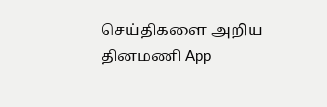செய்திகளை அறிய தினமணி App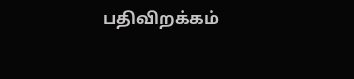பதிவிறக்கம்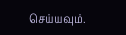செய்யவும்.